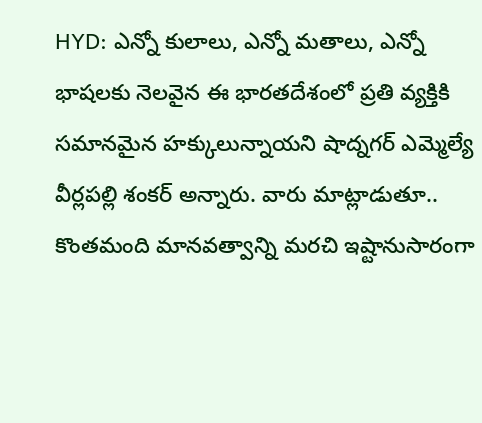HYD: ఎన్నో కులాలు, ఎన్నో మతాలు, ఎన్నో భాషలకు నెలవైన ఈ భారతదేశంలో ప్రతి వ్యక్తికి సమానమైన హక్కులున్నాయని షాద్నగర్ ఎమ్మెల్యే వీర్లపల్లి శంకర్ అన్నారు. వారు మాట్లాడుతూ.. కొంతమంది మానవత్వాన్ని మరచి ఇష్టానుసారంగా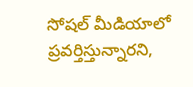సోషల్ మీడియాలో ప్రవర్తిస్తున్నారని,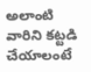అలాంటి వారిని కట్టడి చేయాలంటే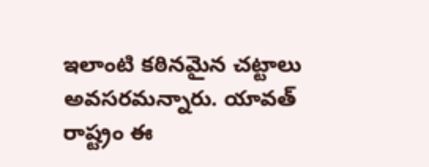ఇలాంటి కఠినమైన చట్టాలు అవసరమన్నారు. యావత్ రాష్ట్రం ఈ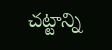చట్టాన్ని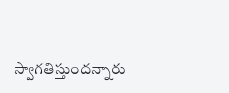స్వాగతిస్తుందన్నారు